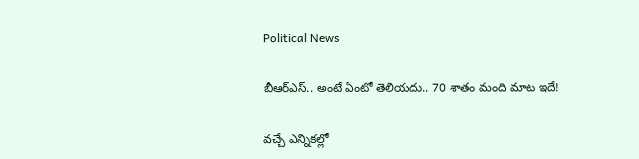Political News

బీఆర్ఎస్‌.. అంటే ఏంటో తెలియ‌దు.. 70 శాతం మంది మాట ఇదే!

వ‌చ్చే ఎన్నిక‌ల్లో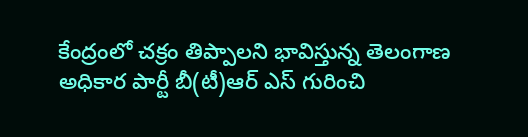కేంద్రంలో చ‌క్రం తిప్పాల‌ని భావిస్తున్న తెలంగాణ అధికార పార్టీ బీ(టీ)ఆర్ ఎస్ గురించి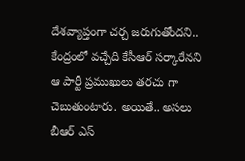దేశ‌వ్యాప్తంగా చ‌ర్చ జ‌రుగుతోంద‌ని.. కేంద్రంలో వచ్చేది కేసీఆర్ స‌ర్కారేన‌ని ఆ పార్టీ ప్ర‌ముఖులు త‌ర‌చు గా చెబుతుంటారు. అయితే.. అస‌లు బీఆర్ ఎస్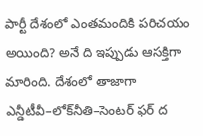పార్టీ దేశంలో ఎంత‌మందికి ప‌రిచ‌యం అయింది? అనే ది ఇప్పుడు ఆస‌క్తిగా మారింది. దేశంలో తాజాగా ఎన్డీటీవీ–లోక్‌నీతి–సెంటర్‌ ఫర్‌ ద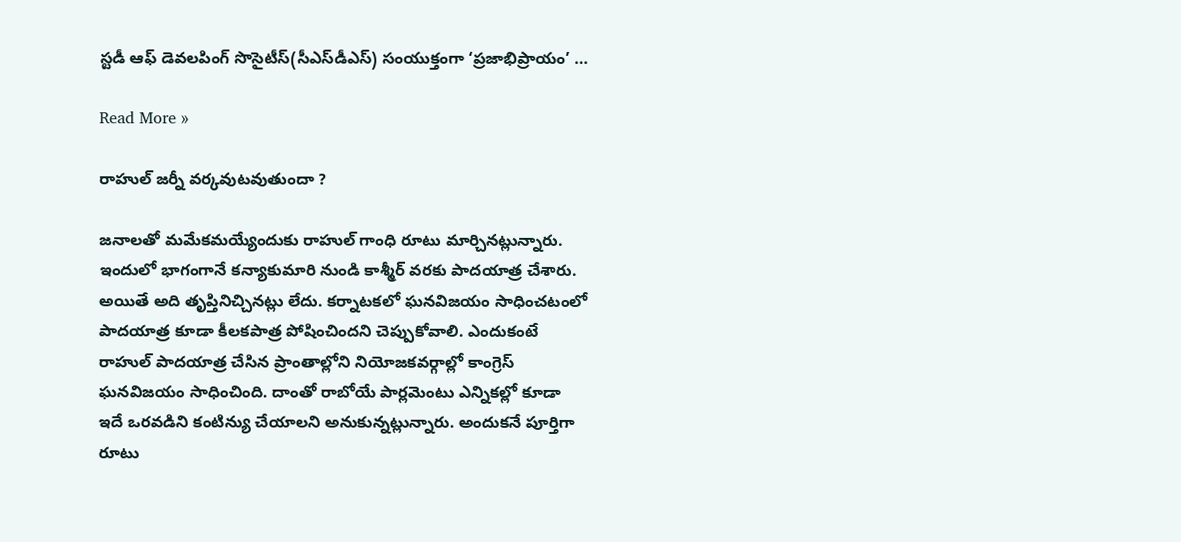స్టడీ ఆఫ్‌ డెవలపింగ్‌ సొసైటీస్‌(సీఎస్‌డీఎస్‌) సంయుక్తంగా ‘ప్రజాభిప్రాయం’ …

Read More »

రాహుల్ జర్నీ వర్కవుటవుతుందా ?

జనాలతో మమేకమయ్యేందుకు రాహుల్ గాంధి రూటు మార్చినట్లున్నారు. ఇందులో భాగంగానే కన్యాకుమారి నుండి కాశ్మీర్ వరకు పాదయాత్ర చేశారు. అయితే అది తృప్తినిచ్చినట్లు లేదు. కర్నాటకలో ఘనవిజయం సాధించటంలో పాదయాత్ర కూడా కీలకపాత్ర పోషించిందని చెప్పుకోవాలి. ఎందుకంటే రాహుల్ పాదయాత్ర చేసిన ప్రాంతాల్లోని నియోజకవర్గాల్లో కాంగ్రెస్ ఘనవిజయం సాధించింది. దాంతో రాబోయే పార్లమెంటు ఎన్నికల్లో కూడా ఇదే ఒరవడిని కంటిన్యు చేయాలని అనుకున్నట్లున్నారు. అందుకనే పూర్తిగా రూటు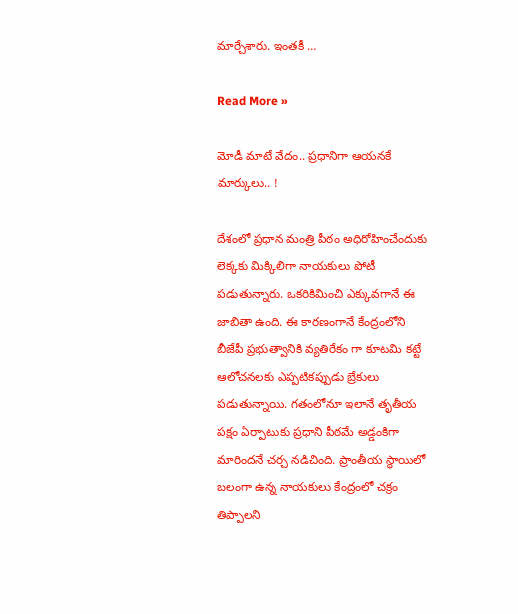మార్చేశారు. ఇంతకీ …

Read More »

మోడీ మాటే వేదం.. ప్ర‌ధానిగా ఆయ‌న‌కే మార్కులు.. !

దేశంలో ప్ర‌ధాన మంత్రి పీఠం అధిరోహించేందుకు లెక్క‌కు మిక్కిలిగా నాయ‌కులు పోటీ ప‌డుతున్నారు. ఒక‌రికిమించి ఎక్కువ‌గానే ఈ జాబితా ఉంది. ఈ కార‌ణంగానే కేంద్రంలోని బీజేపీ ప్ర‌భుత్వానికి వ్య‌తిరేకం గా కూట‌మి క‌ట్టే ఆలోచ‌న‌ల‌కు ఎప్ప‌టిక‌ప్పుడు బ్రేకులు పడుతున్నాయి. గ‌తంలోనూ ఇలానే తృతీయ ప‌క్షం ఏర్పాటుకు ప్ర‌ధాని పీఠ‌మే అడ్డంకిగా మారింద‌నే చ‌ర్చ న‌డిచింది. ప్రాంతీయ స్థాయిలో బ‌లంగా ఉన్న నాయ‌కులు కేంద్రంలో చ‌క్రం తిప్పాల‌ని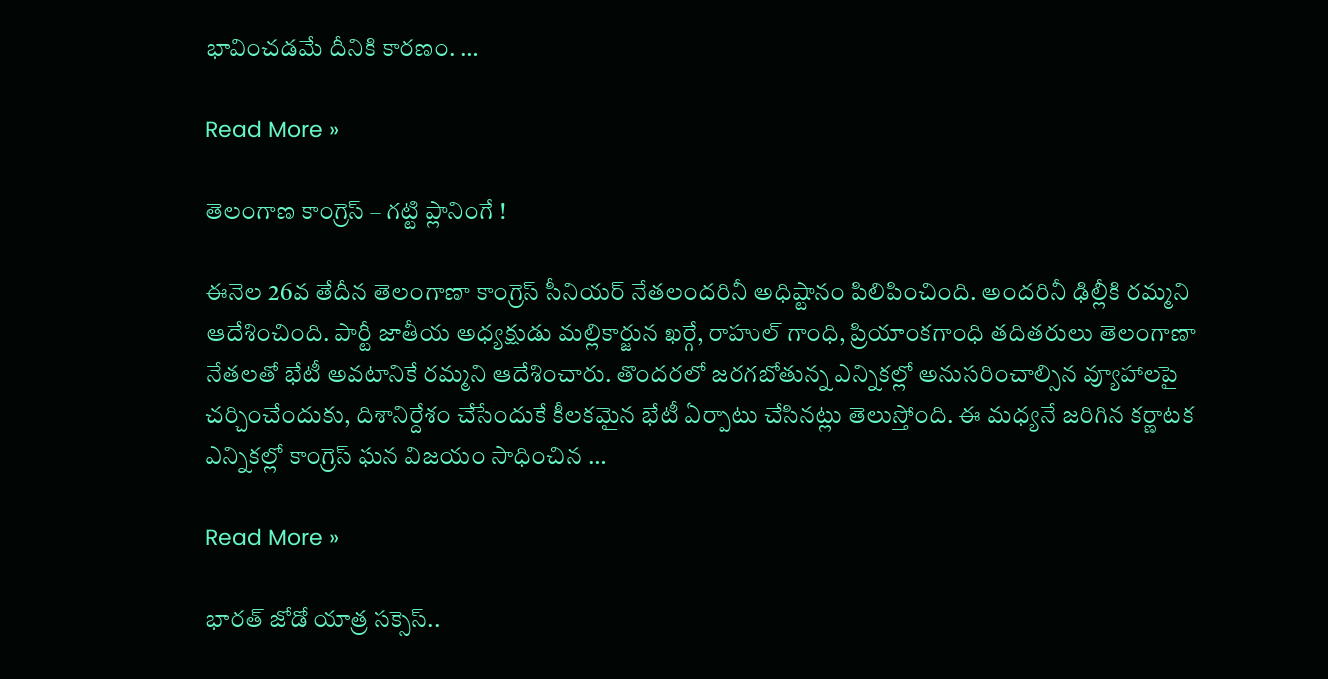భావించ‌డ‌మే దీనికి కార‌ణం. …

Read More »

తెలంగాణ కాంగ్రెస్ – గట్టి ప్లానింగే !

ఈనెల 26వ తేదీన తెలంగాణా కాంగ్రెస్ సీనియర్ నేతలందరినీ అధిష్టానం పిలిపించింది. అందరినీ ఢిల్లీకి రమ్మని ఆదేశించింది. పార్టీ జాతీయ అధ్యక్షుడు మల్లికార్జున ఖర్గే, రాహుల్ గాంధి, ప్రియాంకగాంధి తదితరులు తెలంగాణా నేతలతో భేటీ అవటానికే రమ్మని ఆదేశించారు. తొందరలో జరగబోతున్న ఎన్నికల్లో అనుసరించాల్సిన వ్యూహాలపై చర్చించేందుకు, దిశానిర్దేశం చేసేందుకే కీలకమైన భేటీ ఏర్పాటు చేసినట్లు తెలుస్తోంది. ఈ మధ్యనే జరిగిన కర్ణాటక ఎన్నికల్లో కాంగ్రెస్ ఘన విజయం సాధించిన …

Read More »

భార‌త్ జోడో యాత్ర స‌క్సెస్‌..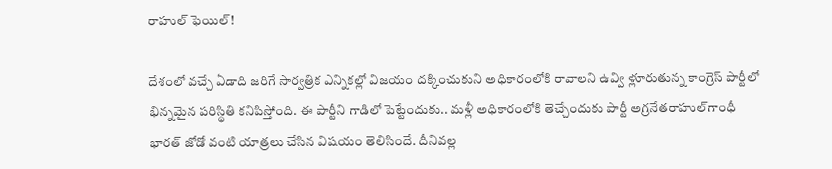రాహుల్ ఫెయిల్‌!

దేశంలో వ‌చ్చే ఏడాది జ‌రిగే సార్వ‌త్రిక ఎన్నిక‌ల్లో విజ‌యం ద‌క్కించుకుని అధికారంలోకి రావాల‌ని ఉవ్వి ళ్లూరుతున్న కాంగ్రెస్ పార్టీలో భిన్న‌మైన పరిస్థితి క‌నిపిస్తోంది. ఈ పార్టీని గాడిలో పెట్టేందుకు.. మ‌ళ్లీ అధికారంలోకి తెచ్చేందుకు పార్టీ అగ్ర‌నేత‌రాహుల్‌గాంధీ భార‌త్ జోడో వంటి యాత్ర‌లు చేసిన విష‌యం తెలిసిందే. దీనివల్ల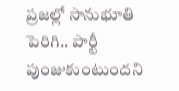ప్ర‌జ‌ల్లో సానుభూతి పెరిగి.. పార్టీ పుంజుకుంటుంద‌ని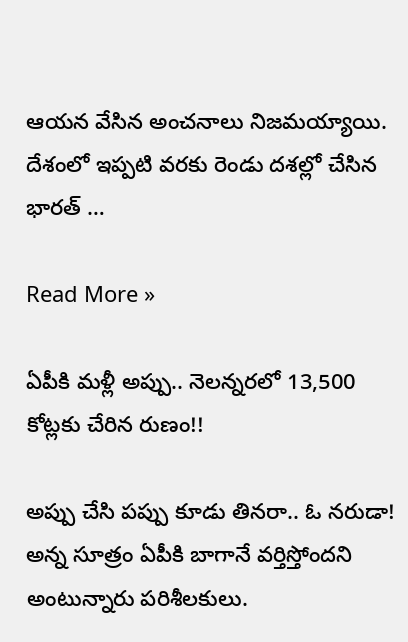ఆయ‌న వేసిన అంచ‌నాలు నిజ‌మ‌య్యాయి. దేశంలో ఇప్ప‌టి వ‌ర‌కు రెండు ద‌శ‌ల్లో చేసిన భార‌త్ …

Read More »

ఏపీకి మ‌ళ్లీ అప్పు.. నెలన్న‌ర‌లో 13,500 కోట్ల‌కు చేరిన రుణం!!

అప్పు చేసి ప‌ప్పు కూడు తిన‌రా.. ఓ న‌రుడా! అన్న సూత్రం ఏపీకి బాగానే వ‌ర్తిస్తోందని అంటున్నారు ప‌రిశీల‌కులు.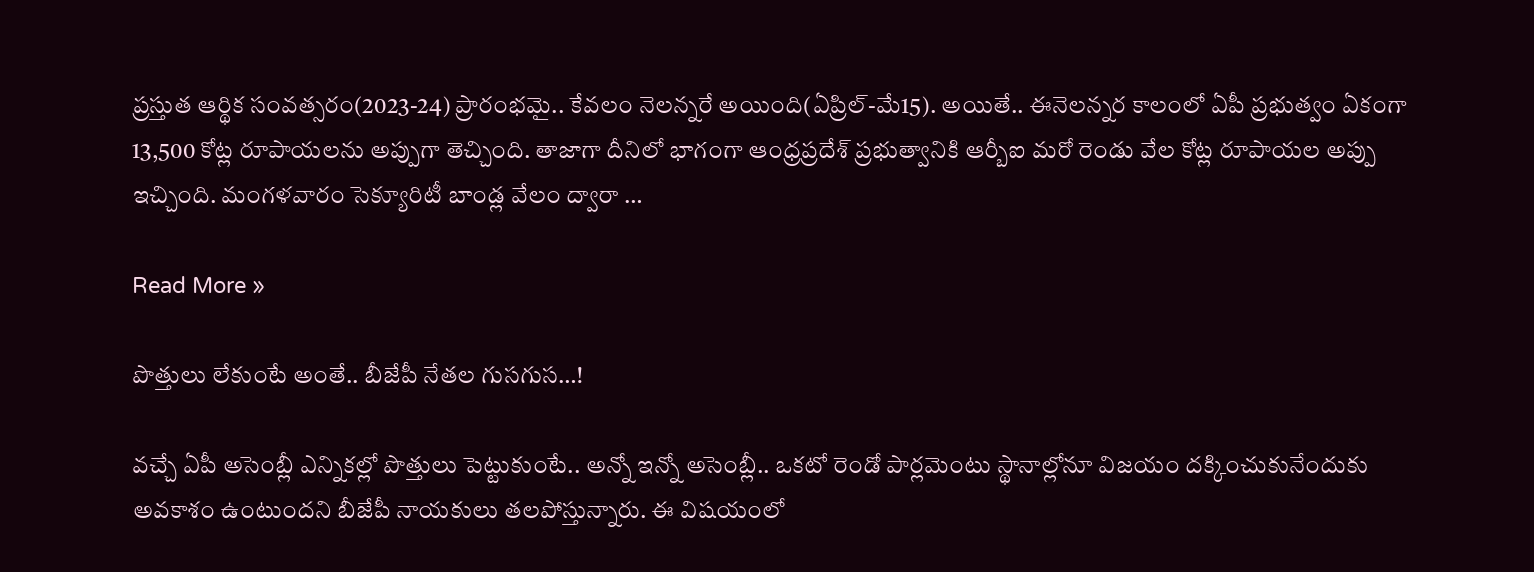ప్ర‌స్తుత ఆర్థిక సంవ‌త్స‌రం(2023-24) ప్రారంభ‌మై.. కేవ‌లం నెలన్న‌రే అయింది(ఏప్రిల్‌-మే15). అయితే.. ఈనెల‌న్న‌ర కాలంలో ఏపీ ప్ర‌భుత్వం ఏకంగా 13,500 కోట్ల రూపాయ‌ల‌ను అప్పుగా తెచ్చింది. తాజాగా దీనిలో భాగంగా ఆంధ్రప్రదేశ్ ప్రభుత్వానికి ఆర్బీఐ మరో రెండు వేల కోట్ల రూపాయల అప్పు ఇచ్చింది. మంగళవారం సెక్యూరిటీ బాండ్ల వేలం ద్వారా …

Read More »

పొత్తులు లేకుంటే అంతే.. బీజేపీ నేత‌ల గుస‌గుస‌…!

వ‌చ్చే ఏపీ అసెంబ్లీ ఎన్నిక‌ల్లో పొత్తులు పెట్టుకుంటే.. అన్నో ఇన్నో అసెంబ్లీ.. ఒక‌టో రెండో పార్ల‌మెంటు స్థానాల్లోనూ విజ‌యం ద‌క్కించుకునేందుకు అవ‌కాశం ఉంటుంద‌ని బీజేపీ నాయ‌కులు త‌ల‌పోస్తున్నారు. ఈ విష‌యంలో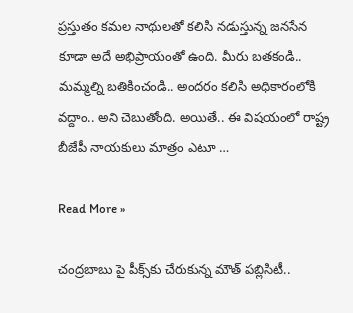ప్ర‌స్తుతం క‌మ‌ల నాథుల‌తో క‌లిసి న‌డుస్తున్న జ‌న‌సేన కూడా అదే అభిప్రాయంతో ఉంది. మీరు బ‌త‌కండి.. మ‌మ్మ‌ల్ని బ‌తికించండి.. అంద‌రం క‌లిసి అధికారంలోకి వ‌ద్దాం.. అని చెబుతోంది. అయితే.. ఈ విష‌యంలో రాష్ట్ర బీజేపీ నాయ‌కులు మాత్రం ఎటూ …

Read More »

చంద్ర‌బాబు పై పీక్స్‌కు చేరుకున్న మౌత్ ప‌బ్లిసిటీ..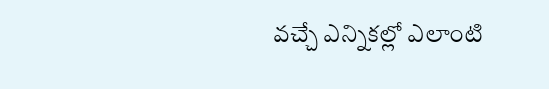వ‌చ్చే ఎన్నిక‌ల్లో ఎలాంటి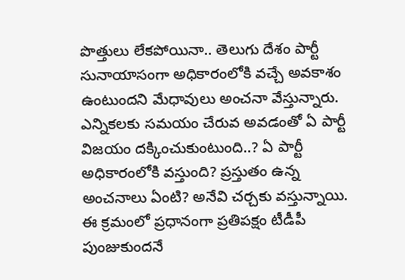పొత్తులు లేక‌పోయినా.. తెలుగు దేశం పార్టీ సునాయాసంగా అధికారంలోకి వ‌చ్చే అవ‌కాశం ఉంటుంద‌ని మేధావులు అంచ‌నా వేస్తున్నారు. ఎన్నిక‌ల‌కు స‌మ‌యం చేరువ అవ‌డంతో ఏ పార్టీ విజ‌యం ద‌క్కించుకుంటుంది..? ఏ పార్టీ అధికారంలోకి వ‌స్తుంది? ప్ర‌స్తుతం ఉన్న అంచ‌నాలు ఏంటి? అనేవి చ‌ర్చ‌కు వ‌స్తున్నాయి. ఈ క్ర‌మంలో ప్ర‌ధానంగా ప్ర‌తిప‌క్షం టీడీపీ పుంజుకుంద‌నే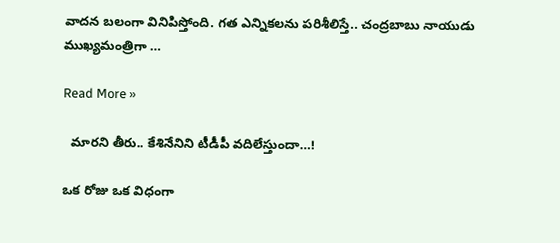వాద‌న బ‌లంగా వినిపిస్తోంది. గ‌త ఎన్నిక‌ల‌ను ప‌రిశీలిస్తే.. చంద్ర‌బాబు నాయుడు ముఖ్య‌మంత్రిగా …

Read More »

  మార‌ని తీరు.. కేశినేనిని టీడీపీ వ‌దిలేస్తుందా…!

ఒక రోజు ఒక విధంగా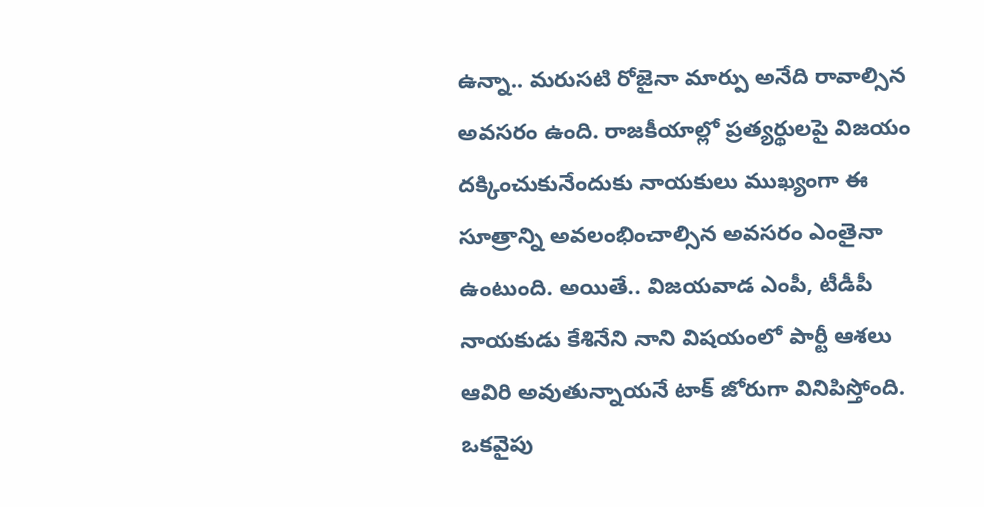ఉన్నా.. మ‌రుస‌టి రోజైనా మార్పు అనేది రావాల్సిన అవ‌స‌రం ఉంది. రాజ‌కీయాల్లో ప్ర‌త్య‌ర్థుల‌పై విజ‌యం ద‌క్కించుకునేందుకు నాయ‌కులు ముఖ్యంగా ఈ సూత్రాన్ని అవ‌లంభించాల్సిన అవ‌స‌రం ఎంతైనా ఉంటుంది. అయితే.. విజ‌య‌వాడ ఎంపీ, టీడీపీ నాయ‌కుడు కేశినేని నాని విష‌యంలో పార్టీ ఆశ‌లు ఆవిరి అవుతున్నాయ‌నే టాక్ జోరుగా వినిపిస్తోంది. ఒక‌వైపు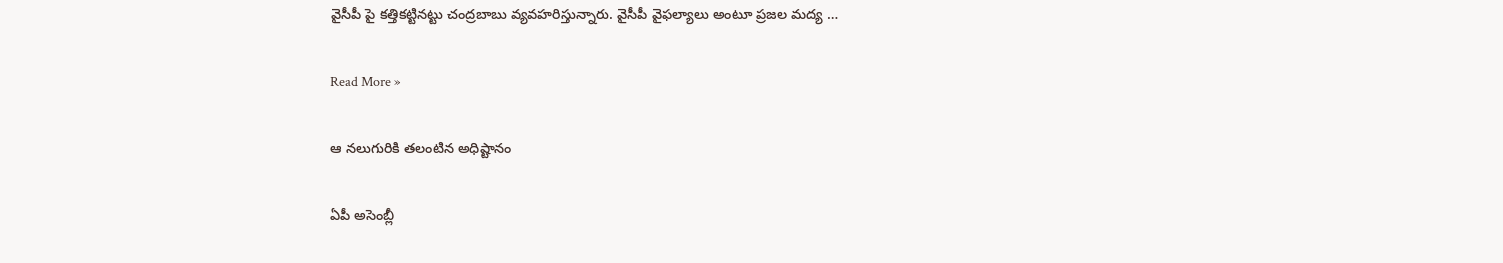వైసీపీ పై క‌త్తిక‌ట్టిన‌ట్టు చంద్ర‌బాబు వ్య‌వ‌హ‌రిస్తున్నారు. వైసీపీ వైఫ‌ల్యాలు అంటూ ప్ర‌జ‌ల మ‌ద్య …

Read More »

ఆ నలుగురికి తలంటిన అధిష్టానం

ఏపీ అసెంబ్లీ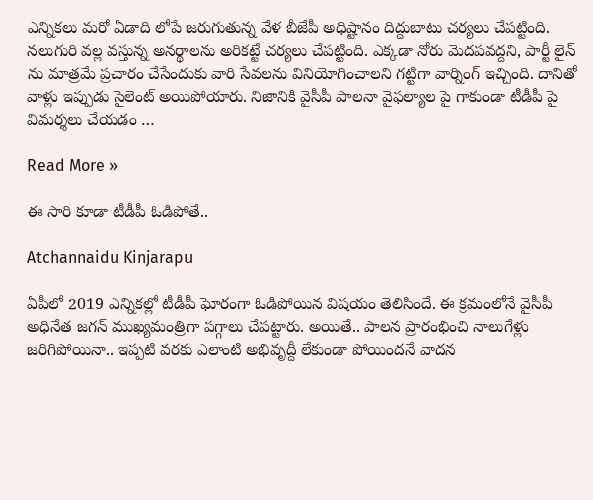ఎన్నికలు మరో ఏడాది లోపే జరుగుతున్న వేళ బీజేపీ అధిష్టానం దిద్దుబాటు చర్యలు చేపట్టింది. నలుగురి వల్ల వస్తున్న అనర్థాలను అరికట్టే చర్యలు చేపట్టింది. ఎక్కడా నోరు మెదపవద్దని, పార్టీ లైన్ ను మాత్రమే ప్రచారం చేసేందుకు వారి సేవలను వినియోగించాలని గట్టిగా వార్నింగ్ ఇచ్చింది. దానితో వాళ్లు ఇప్పుడు సైలెంట్ అయిపోయారు. నిజానికి వైసీపీ పాలనా వైఫల్యాల పై గాకుండా టీడీపీ పై విమర్శలు చేయడం …

Read More »

ఈ సారి కూడా టీడీపీ ఓడిపోతే..

Atchannaidu Kinjarapu

ఏపీలో 2019 ఎన్నిక‌ల్లో టీడీపీ ఘోరంగా ఓడిపోయిన విష‌యం తెలిసిందే. ఈ క్ర‌మంలోనే వైసీపీ అధినేత జ‌గ‌న్ ముఖ్య‌మంత్రిగా ప‌గ్గాలు చేప‌ట్టారు. అయితే.. పాల‌న ప్రారంభించి నాలుగేళ్లు జ‌రిగిపోయినా.. ఇప్ప‌టి వ‌ర‌కు ఎలాంటి అభివృద్దీ లేకుండా పోయింద‌నే వాద‌న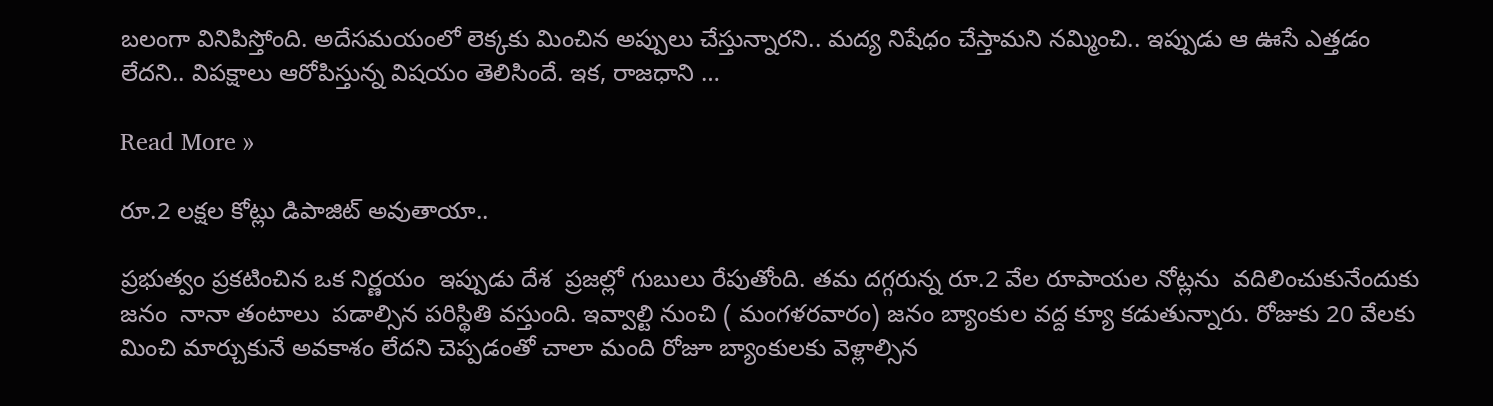బ‌లంగా వినిపిస్తోంది. అదేస‌మ‌యంలో లెక్క‌కు మించిన‌ అప్పులు చేస్తున్నార‌ని.. మ‌ద్య నిషేధం చేస్తామ‌ని న‌మ్మించి.. ఇప్పుడు ఆ ఊసే ఎత్త‌డం లేద‌ని.. విప‌క్షాలు ఆరోపిస్తున్న విష‌యం తెలిసిందే. ఇక‌, రాజ‌ధాని …

Read More »

రూ.2 లక్షల కోట్లు డిపాజిట్ అవుతాయా..

ప్రభుత్వం ప్రకటించిన ఒక నిర్ణయం  ఇప్పుడు దేశ  ప్రజల్లో గుబులు రేపుతోంది. తమ దగ్గరున్న రూ.2 వేల రూపాయల నోట్లను  వదిలించుకునేందుకు  జనం  నానా తంటాలు  పడాల్సిన పరిస్థితి వస్తుంది. ఇవ్వాల్టి నుంచి ( మంగళరవారం) జనం బ్యాంకుల వద్ద క్యూ కడుతున్నారు. రోజుకు 20 వేలకు మించి మార్చుకునే అవకాశం లేదని చెప్పడంతో చాలా మంది రోజూ బ్యాంకులకు వెళ్లాల్సిన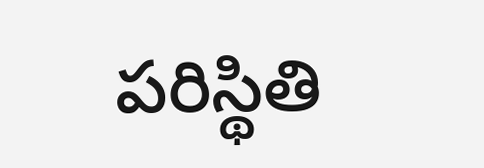పరిస్థితి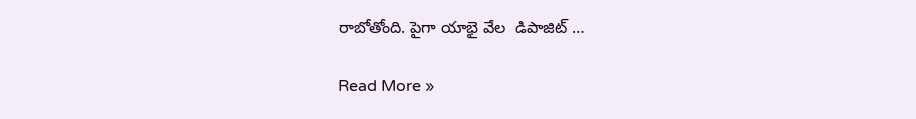రాబోతోంది. పైగా యాభై వేల  డిపాజిట్ …

Read More »